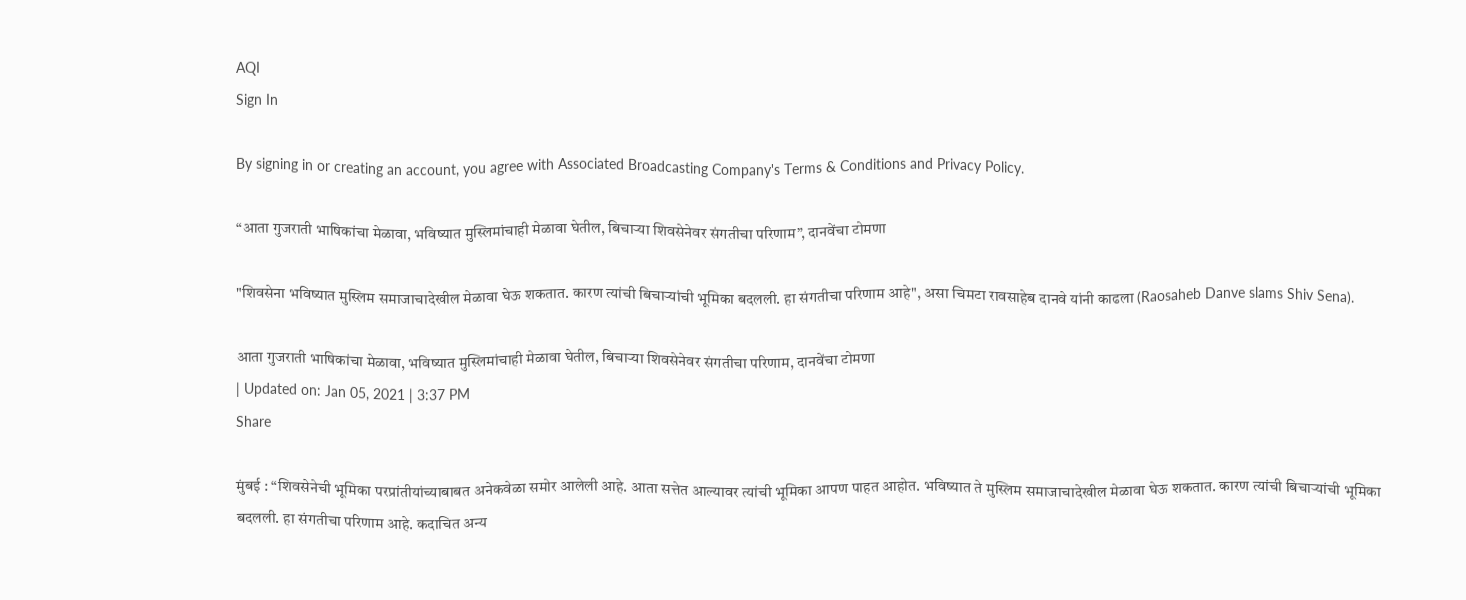AQI
Sign In

By signing in or creating an account, you agree with Associated Broadcasting Company's Terms & Conditions and Privacy Policy.

“आता गुजराती भाषिकांचा मेळावा, भविष्यात मुस्लिमांचाही मेळावा घेतील, बिचाऱ्या शिवसेनेवर संगतीचा परिणाम”, दानवेंचा टोमणा

"शिवसेना भविष्यात मुस्लिम समाजाचादेखील मेळावा घेऊ शकतात. कारण त्यांची बिचाऱ्यांची भूमिका बदलली. हा संगतीचा परिणाम आहे", असा चिमटा रावसाहेब दानवे यांनी काढला (Raosaheb Danve slams Shiv Sena).

आता गुजराती भाषिकांचा मेळावा, भविष्यात मुस्लिमांचाही मेळावा घेतील, बिचाऱ्या शिवसेनेवर संगतीचा परिणाम, दानवेंचा टोमणा
| Updated on: Jan 05, 2021 | 3:37 PM
Share

मुंबई : “शिवसेनेची भूमिका परप्रांतीयांच्याबाबत अनेकवेळा समोर आलेली आहे. आता सत्तेत आल्यावर त्यांची भूमिका आपण पाहत आहोत. भविष्यात ते मुस्लिम समाजाचादेखील मेळावा घेऊ शकतात. कारण त्यांची बिचाऱ्यांची भूमिका बदलली. हा संगतीचा परिणाम आहे. कदाचित अन्य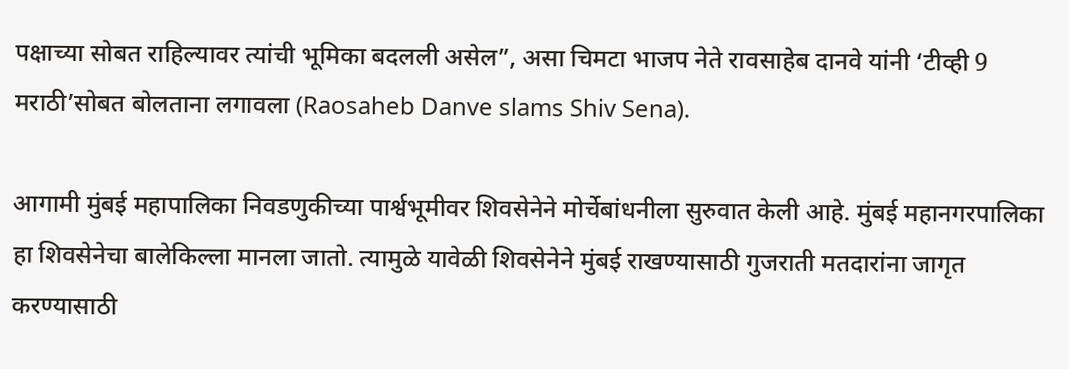पक्षाच्या सोबत राहिल्यावर त्यांची भूमिका बदलली असेल”, असा चिमटा भाजप नेते रावसाहेब दानवे यांनी ‘टीव्ही 9 मराठी’सोबत बोलताना लगावला (Raosaheb Danve slams Shiv Sena).

आगामी मुंबई महापालिका निवडणुकीच्या पार्श्वभूमीवर शिवसेनेने मोर्चेबांधनीला सुरुवात केली आहे. मुंबई महानगरपालिका हा शिवसेनेचा बालेकिल्ला मानला जातो. त्यामुळे यावेळी शिवसेनेने मुंबई राखण्यासाठी गुजराती मतदारांना जागृत करण्यासाठी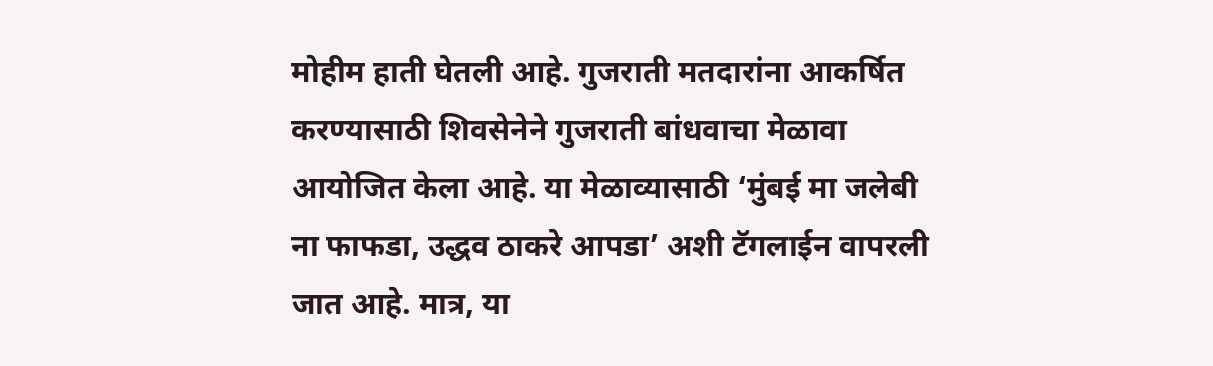मोहीम हाती घेतली आहे. गुजराती मतदारांना आकर्षित करण्यासाठी शिवसेनेने गुजराती बांधवाचा मेळावा आयोजित केला आहे. या मेळाव्यासाठी ‘मुंबई मा जलेबी ना फाफडा, उद्धव ठाकरे आपडा’ अशी टॅगलाईन वापरली जात आहे. मात्र, या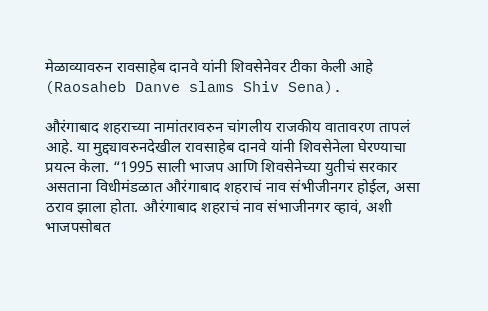मेळाव्यावरुन रावसाहेब दानवे यांनी शिवसेनेवर टीका केली आहे (Raosaheb Danve slams Shiv Sena).

औरंगाबाद शहराच्या नामांतरावरुन चांगलीय राजकीय वातावरण तापलं आहे. या मुद्द्यावरुनदेखील रावसाहेब दानवे यांनी शिवसेनेला घेरण्याचा प्रयत्न केला. “1995 साली भाजप आणि शिवसेनेच्या युतीचं सरकार असताना विधीमंडळात औरंगाबाद शहराचं नाव संभीजीनगर होईल, असा ठराव झाला होता. औरंगाबाद शहराचं नाव संभाजीनगर व्हावं, अशी भाजपसोबत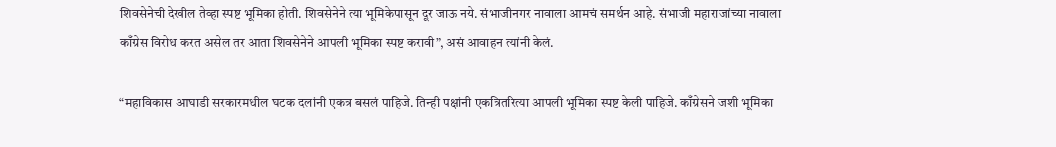शिवसेनेची देखील तेव्हा स्पष्ट भूमिका होती. शिवसेनेने त्या भूमिकेपासून दूर जाऊ नये. संभाजीनगर नावाला आमचं समर्थन आहे. संभाजी महाराजांच्या नावाला काँग्रेस विरोध करत असेल तर आता शिवसेनेने आपली भूमिका स्पष्ट करावी”, असं आवाहन त्यांनी केलं.

“महाविकास आघाडी सरकारमधील घटक दलांनी एकत्र बसलं पाहिजे. तिन्ही पक्षांनी एकत्रितरित्या आपली भूमिका स्पष्ट केली पाहिजे. काँग्रेसने जशी भूमिका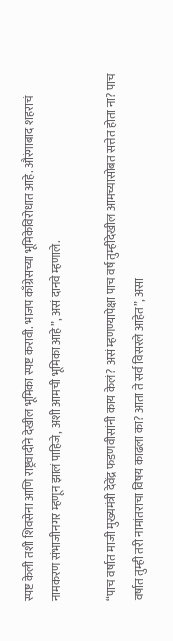स्पष्ट केली तशी शिवसेना आणि राष्ट्रवादीने देखील भूमिका स्पष्ट करावी. भाजप काँग्रेसच्या भूमिकेविरोधात आहे. औरंगाबाद शहराचं नामकरण संभाजीनगर म्हणून झालं पाहिजे, अशी आमची भूमिका आहे”, असं दानवे म्हणाले.

“पाच वर्षात माजी मुख्यमंत्री देवेंद्र फडणवीसांनी काय केलं? असं म्हणण्यापेक्षा पाच वर्ष तुम्हीदेखील आमच्यासोबत सत्तेत होता ना? पाच वर्षात तुम्ही तरी नामांतराचा विषय काढला का? आता ते सर्व विसरले आहेत”, असा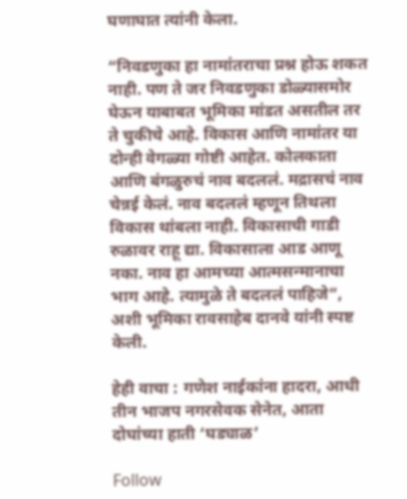घणाघात त्यांनी केला.

“निवडणुका हा नामांतराचा प्रश्न होऊ शकत नाही. पण ते जर निवडणुका डोळ्यासमोर घेऊन याबाबत भूमिका मांडत असतील तर ते चुकीचे आहे. विकास आणि नामांतर या दोन्ही वेगळ्या गोष्टी आहेत. कोलकाता आणि बंगळुरुचं नाव बदललं. मद्रासचं नाव चेन्नई केलं. नाव बदललं म्हणून तिथला विकास थांबला नाही. विकासाची गाडी रुळावर राहू द्या. विकासाला आड आणू नका. नाव हा आमच्या आत्मसन्मानाचा भाग आहे. त्यामुळे ते बदललं पाहिजे”, अशी भूमिका रावसाहेब दानवे यांनी स्पष्ट केली.

हेही वाचा : गणेश नाईकांना हादरा, आधी तीन भाजप नगरसेवक सेनेत, आता दोघांच्या हाती ‘घड्याळ’

Follow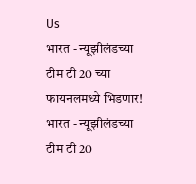Us
भारत - न्यूझीलंडच्या टीम टी 20 च्या फायनलमध्ये भिडणार!
भारत - न्यूझीलंडच्या टीम टी 20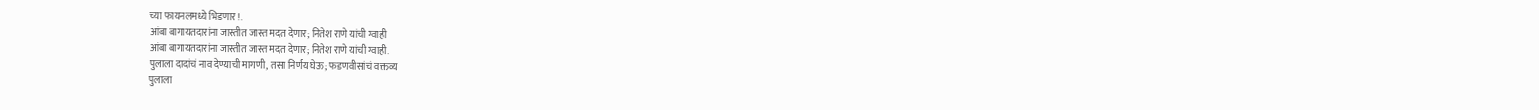च्या फायनलमध्ये भिडणार!.
आंबा बागायतदारांना जास्तीत जास्त मदत देणार; नितेश राणे यांची ग्वाही
आंबा बागायतदारांना जास्तीत जास्त मदत देणार; नितेश राणे यांची ग्वाही.
पुलाला दादांचं नाव देण्याची मागणी, तसा निर्णय घेऊ; फडणवीसांचं वक्तव्य
पुलाला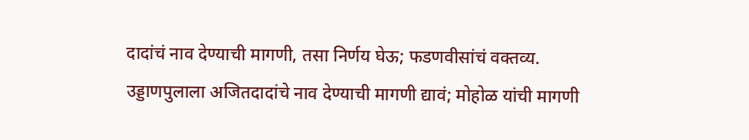दादांचं नाव देण्याची मागणी, तसा निर्णय घेऊ; फडणवीसांचं वक्तव्य.
उड्डाणपुलाला अजितदादांचे नाव देण्याची मागणी द्यावं; मोहोळ यांची मागणी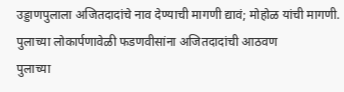उड्डाणपुलाला अजितदादांचे नाव देण्याची मागणी द्यावं; मोहोळ यांची मागणी.
पुलाच्या लोकार्पणावेळी फडणवीसांना अजितदादांची आठवण
पुलाच्या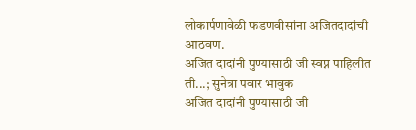लोकार्पणावेळी फडणवीसांना अजितदादांची आठवण.
अजित दादांनी पुण्यासाठी जी स्वप्न पाहिलीत ती...; सुनेत्रा पवार भावुक
अजित दादांनी पुण्यासाठी जी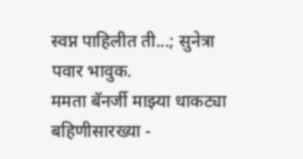स्वप्न पाहिलीत ती...; सुनेत्रा पवार भावुक.
ममता बॅनर्जी माझ्या धाकट्या बहिणीसारख्या -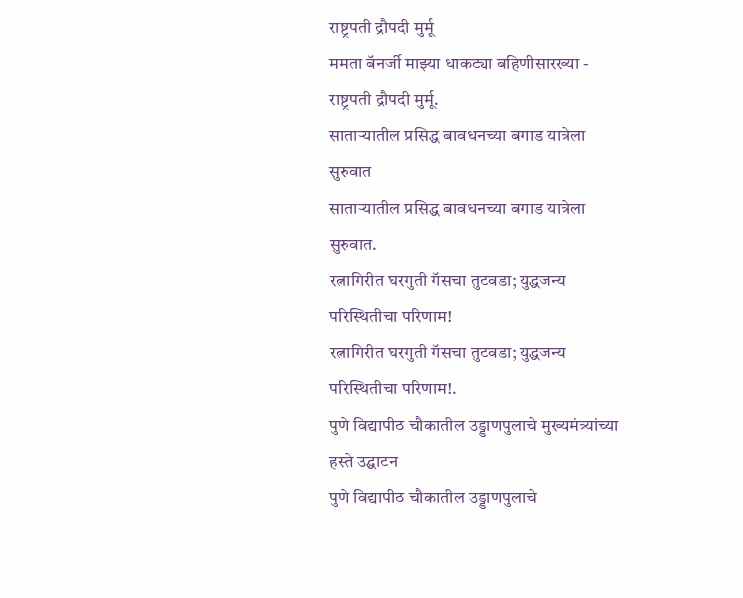राष्ट्रपती द्रौपदी मुर्मू
ममता बॅनर्जी माझ्या धाकट्या बहिणीसारख्या - राष्ट्रपती द्रौपदी मुर्मू.
साताऱ्यातील प्रसिद्ध बावधनच्या बगाड यात्रेला सुरुवात
साताऱ्यातील प्रसिद्ध बावधनच्या बगाड यात्रेला सुरुवात.
रत्नागिरीत घरगुती गॅसचा तुटवडा; युद्धजन्य परिस्थितीचा परिणाम!
रत्नागिरीत घरगुती गॅसचा तुटवडा; युद्धजन्य परिस्थितीचा परिणाम!.
पुणे विद्यापीठ चौकातील उड्डाणपुलाचे मुख्यमंत्र्यांच्या हस्ते उद्घाटन
पुणे विद्यापीठ चौकातील उड्डाणपुलाचे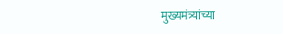मुख्यमंत्र्यांच्या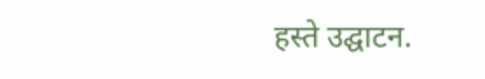हस्ते उद्घाटन.